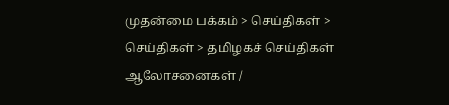முதன்மை பக்கம் > செய்திகள் > செய்திகள் > தமிழகச் செய்திகள்
ஆலோசனைகள் /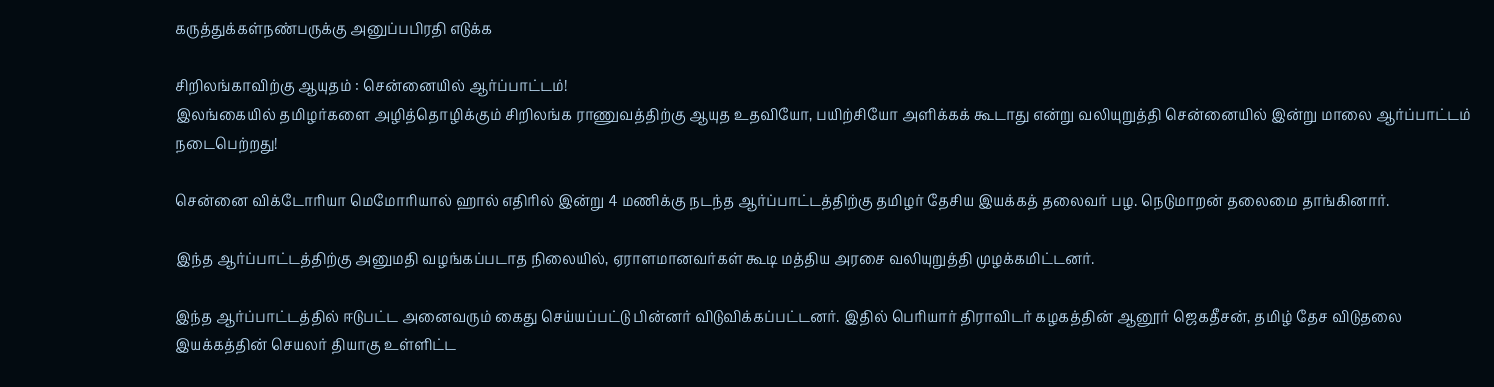கருத்துக்கள்நண்பருக்கு அனுப்பபிரதி எடுக்க

சிறிலங்காவிற்கு ஆயுதம் : சென்னையில் ஆர்ப்பாட்டம்!
இலங்கையில் தமிழர்களை அழித்தொழிக்கும் சிறிலங்க ராணுவத்திற்கு ஆயுத உதவியோ, பயிற்சியோ அளிக்கக் கூடாது என்று வலியுறுத்தி சென்னையில் இன்று மாலை ஆர்ப்பாட்டம் நடைபெற்றது!

சென்னை விக்டோரியா மெமோரியால் ஹால் எதிரில் இன்று 4 மணிக்கு நடந்த ஆர்ப்பாட்டத்திற்கு தமிழர் தேசிய இயக்கத் தலைவர் பழ. நெடுமாறன் தலைமை தாங்கினார்.

இந்த ஆர்ப்பாட்டத்திற்கு அனுமதி வழங்கப்படாத நிலையில், ஏராளமானவர்கள் கூடி மத்திய அரசை வலியுறுத்தி முழக்கமிட்டனர்.

இந்த ஆர்ப்பாட்டத்தில் ஈடுபட்ட அனைவரும் கைது செய்யப்பட்டு பின்னர் விடுவிக்கப்பட்டனர். இதில் பெரியார் திராவிடர் கழகத்தின் ஆனூர் ஜெகதீசன், தமிழ் தேச விடுதலை இயக்கத்தின் செயலர் தியாகு உள்ளிட்ட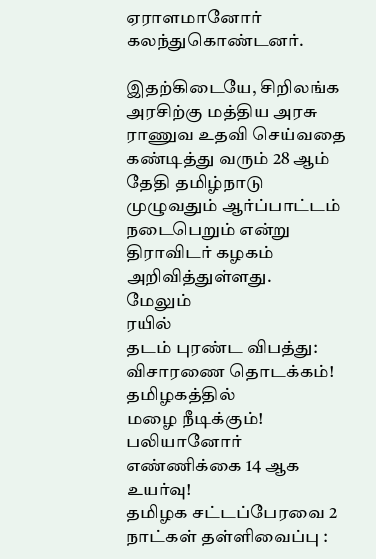ஏராளமானோர் கலந்துகொண்டனர்.

இதற்கிடையே, சிறிலங்க அரசிற்கு மத்திய அரசு ராணுவ உதவி செய்வதை கண்டித்து வரும் 28 ஆம் தேதி தமிழ்நாடு முழுவதும் ஆர்ப்பாட்டம் நடைபெறும் என்று திராவிடர் கழகம் அறிவித்துள்ளது.
மேலும்
ர‌யி‌ல் தட‌ம் ‌புர‌ண்ட ‌‌விப‌த்து: விசாரணை தொட‌க்க‌ம்!
த‌மிழக‌த்‌தி‌ல் மழை ‌நீடி‌க்கு‌ம்! ப‌லியானோ‌ர் எ‌ண்‌ணி‌க்கை 14 ஆக உய‌ர்வு!
த‌மிழக ச‌ட்ட‌ப்பேரவை 2 நா‌ட்க‌ள் தள்ளிவை‌ப்பு :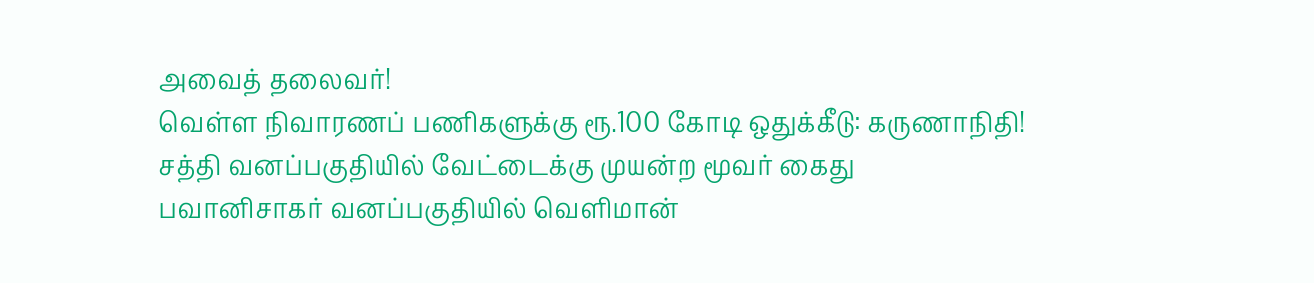அவை‌த் தலைவ‌ர்!
வெ‌ள்ள ‌‌‌நிவாரண‌ப் ப‌ணி‌‌களுக்கு ரூ.100 கோடி ஒதுக்கீடு: கருணா‌நி‌‌தி!
சத்தி வனப்பகுதியில் வேட்டைக்கு முயன்ற மூவர் கைது
பவானிசாகர் வனப்பகுதியில் வெளிமான்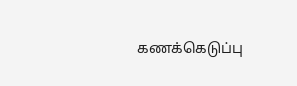கணக்கெடுப்பு